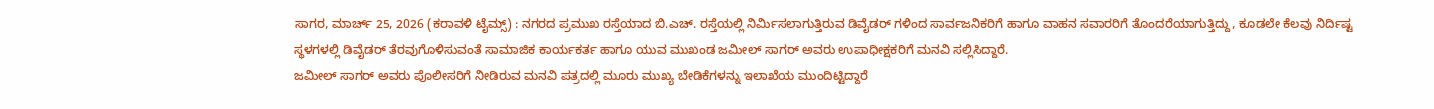ಸಾಗರ, ಮಾರ್ಚ್ 25, 2026 (ಕರಾವಳಿ ಟೈಮ್ಸ್) : ನಗರದ ಪ್ರಮುಖ ರಸ್ತೆಯಾದ ಬಿ.ಎಚ್. ರಸ್ತೆಯಲ್ಲಿ ನಿರ್ಮಿಸಲಾಗುತ್ತಿರುವ ಡಿವೈಡರ್ ಗಳಿಂದ ಸಾರ್ವಜನಿಕರಿಗೆ ಹಾಗೂ ವಾಹನ ಸವಾರರಿಗೆ ತೊಂದರೆಯಾಗುತ್ತಿದ್ದು, ಕೂಡಲೇ ಕೆಲವು ನಿರ್ದಿಷ್ಟ ಸ್ಥಳಗಳಲ್ಲಿ ಡಿವೈಡರ್ ತೆರವುಗೊಳಿಸುವಂತೆ ಸಾಮಾಜಿಕ ಕಾರ್ಯಕರ್ತ ಹಾಗೂ ಯುವ ಮುಖಂಡ ಜಮೀಲ್ ಸಾಗರ್ ಅವರು ಉಪಾಧೀಕ್ಷಕರಿಗೆ ಮನವಿ ಸಲ್ಲಿಸಿದ್ದಾರೆ.
ಜಮೀಲ್ ಸಾಗರ್ ಅವರು ಪೊಲೀಸರಿಗೆ ನೀಡಿರುವ ಮನವಿ ಪತ್ರದಲ್ಲಿ ಮೂರು ಮುಖ್ಯ ಬೇಡಿಕೆಗಳನ್ನು ಇಲಾಖೆಯ ಮುಂದಿಟ್ಟಿದ್ದಾರೆ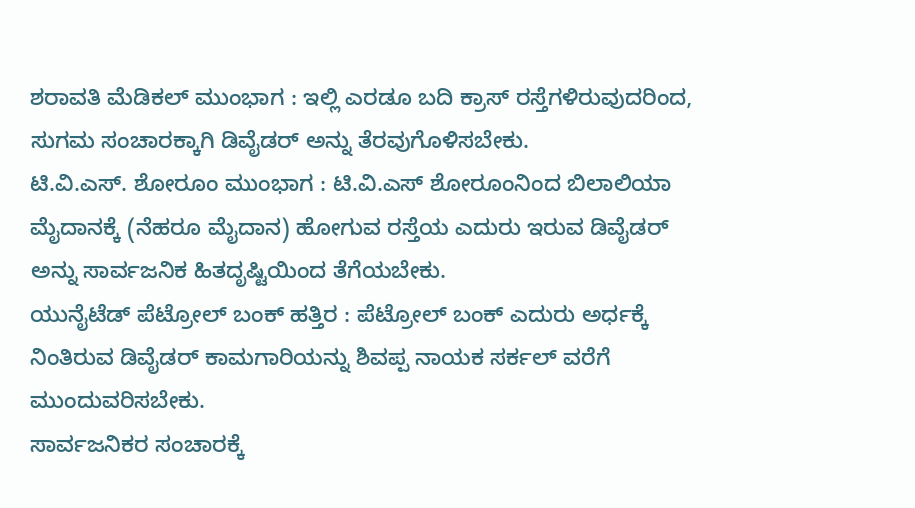ಶರಾವತಿ ಮೆಡಿಕಲ್ ಮುಂಭಾಗ : ಇಲ್ಲಿ ಎರಡೂ ಬದಿ ಕ್ರಾಸ್ ರಸ್ತೆಗಳಿರುವುದರಿಂದ, ಸುಗಮ ಸಂಚಾರಕ್ಕಾಗಿ ಡಿವೈಡರ್ ಅನ್ನು ತೆರವುಗೊಳಿಸಬೇಕು.
ಟಿ.ವಿ.ಎಸ್. ಶೋರೂಂ ಮುಂಭಾಗ : ಟಿ.ವಿ.ಎಸ್ ಶೋರೂಂನಿಂದ ಬಿಲಾಲಿಯಾ ಮೈದಾನಕ್ಕೆ (ನೆಹರೂ ಮೈದಾನ) ಹೋಗುವ ರಸ್ತೆಯ ಎದುರು ಇರುವ ಡಿವೈಡರ್ ಅನ್ನು ಸಾರ್ವಜನಿಕ ಹಿತದೃಷ್ಟಿಯಿಂದ ತೆಗೆಯಬೇಕು.
ಯುನೈಟೆಡ್ ಪೆಟ್ರೋಲ್ ಬಂಕ್ ಹತ್ತಿರ : ಪೆಟ್ರೋಲ್ ಬಂಕ್ ಎದುರು ಅರ್ಧಕ್ಕೆ ನಿಂತಿರುವ ಡಿವೈಡರ್ ಕಾಮಗಾರಿಯನ್ನು ಶಿವಪ್ಪ ನಾಯಕ ಸರ್ಕಲ್ ವರೆಗೆ ಮುಂದುವರಿಸಬೇಕು.
ಸಾರ್ವಜನಿಕರ ಸಂಚಾರಕ್ಕೆ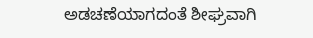ಅಡಚಣೆಯಾಗದಂತೆ ಶೀಘ್ರವಾಗಿ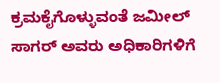ಕ್ರಮಕೈಗೊಳ್ಳುವಂತೆ ಜಮೀಲ್ ಸಾಗರ್ ಅವರು ಅಧಿಕಾರಿಗಳಿಗೆ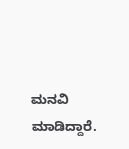ಮನವಿ ಮಾಡಿದ್ದಾರೆ.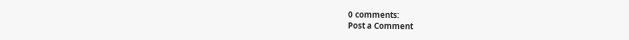0 comments:
Post a Comment